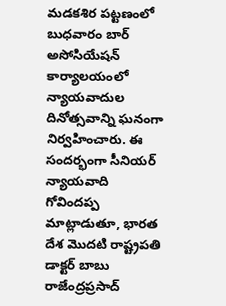మడకశిర పట్టణంలో బుధవారం బార్ అసోసియేషన్ కార్యాలయంలో న్యాయవాదుల దినోత్సవాన్ని ఘనంగా నిర్వహించారు. ఈ సందర్భంగా సీనియర్ న్యాయవాది గోవిందప్ప మాట్లాడుతూ, భారత దేశ మొదటి రాష్ట్రపతి డాక్టర్ బాబు రాజేంద్రప్రసాద్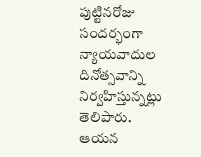పుట్టినరోజు సందర్భంగా న్యాయవాదుల దినోత్సవాన్ని నిర్వహిస్తున్నట్లు తెలిపారు. ఆయన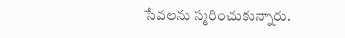సేవలను స్మరించుకున్నారు.